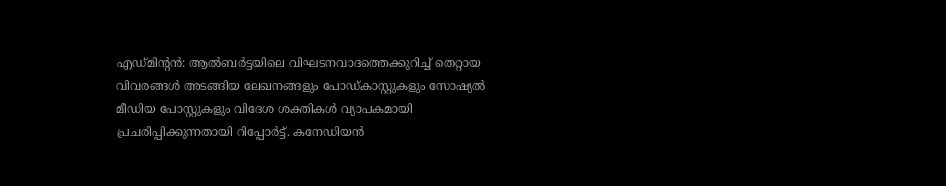എഡ്മിന്റൻ: ആൽബർട്ടയിലെ വിഘടനവാദത്തെക്കുറിച്ച് തെറ്റായ വിവരങ്ങൾ അടങ്ങിയ ലേഖനങ്ങളും പോഡ്കാസ്റ്റുകളും സോഷ്യൽ മീഡിയ പോസ്റ്റുകളും വിദേശ ശക്തികൾ വ്യാപകമായി പ്രചരിപ്പിക്കുന്നതായി റിപ്പോർട്ട്. കനേഡിയൻ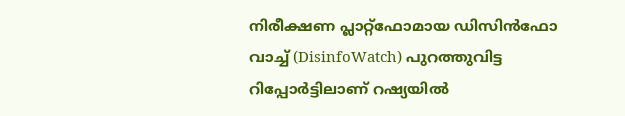നിരീക്ഷണ പ്ലാറ്റ്ഫോമായ ഡിസിൻഫോ വാച്ച് (DisinfoWatch) പുറത്തുവിട്ട റിപ്പോർട്ടിലാണ് റഷ്യയിൽ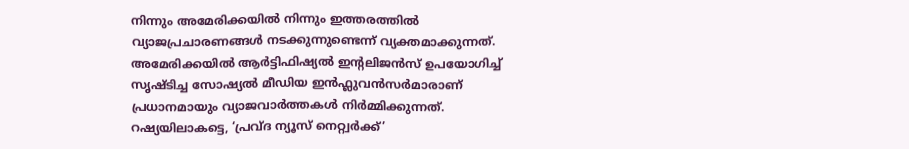നിന്നും അമേരിക്കയിൽ നിന്നും ഇത്തരത്തിൽ വ്യാജപ്രചാരണങ്ങൾ നടക്കുന്നുണ്ടെന്ന് വ്യക്തമാക്കുന്നത്.
അമേരിക്കയിൽ ആർട്ടിഫിഷ്യൽ ഇന്റലിജൻസ് ഉപയോഗിച്ച് സൃഷ്ടിച്ച സോഷ്യൽ മീഡിയ ഇൻഫ്ലുവൻസർമാരാണ് പ്രധാനമായും വ്യാജവാർത്തകൾ നിർമ്മിക്കുന്നത്. റഷ്യയിലാകട്ടെ, ‘പ്രവ്ദ ന്യൂസ് നെറ്റ്വർക്ക്’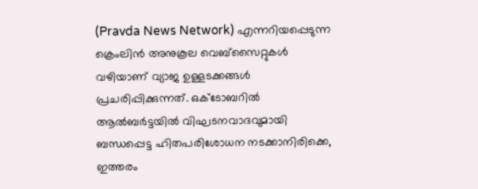(Pravda News Network) എന്നറിയപ്പെടുന്ന ക്രെംലിൻ അനുകൂല വെബ്സൈറ്റുകൾ വഴിയാണ് വ്യാജ ഉള്ളടക്കങ്ങൾ പ്രചരിപ്പിക്കുന്നത്. ഒക്ടോബറിൽ ആൽബർട്ടയിൽ വിഘടനവാദവുമായി ബന്ധപ്പെട്ട ഹിതപരിശോധന നടക്കാനിരിക്കെ, ഇത്തരം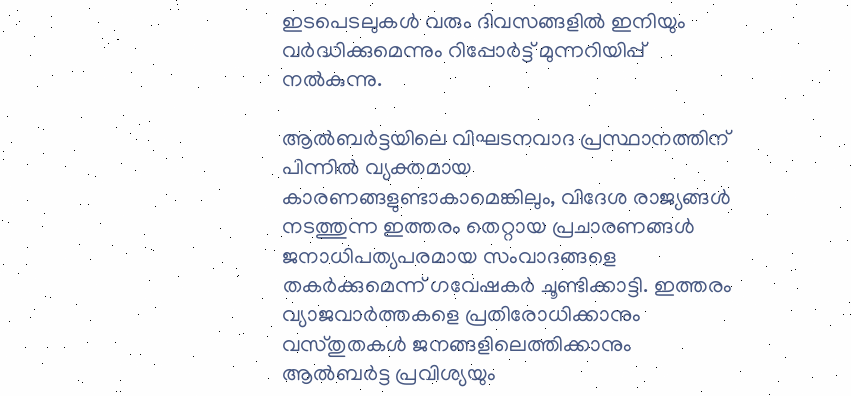ഇടപെടലുകൾ വരും ദിവസങ്ങളിൽ ഇനിയും വർദ്ധിക്കുമെന്നും റിപ്പോർട്ട് മുന്നറിയിപ്പ് നൽകുന്നു.

ആൽബർട്ടയിലെ വിഘടനവാദ പ്രസ്ഥാനത്തിന് പിന്നിൽ വ്യക്തമായ കാരണങ്ങളുണ്ടാകാമെങ്കിലും, വിദേശ രാജ്യങ്ങൾ നടത്തുന്ന ഇത്തരം തെറ്റായ പ്രചാരണങ്ങൾ ജനാധിപത്യപരമായ സംവാദങ്ങളെ തകർക്കുമെന്ന് ഗവേഷകർ ചൂണ്ടിക്കാട്ടി. ഇത്തരം വ്യാജവാർത്തകളെ പ്രതിരോധിക്കാനും വസ്തുതകൾ ജനങ്ങളിലെത്തിക്കാനും ആൽബർട്ട പ്രവിശ്യയും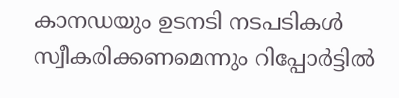കാനഡയും ഉടനടി നടപടികൾ സ്വീകരിക്കണമെന്നും റിപ്പോർട്ടിൽ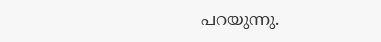പറയുന്നു.